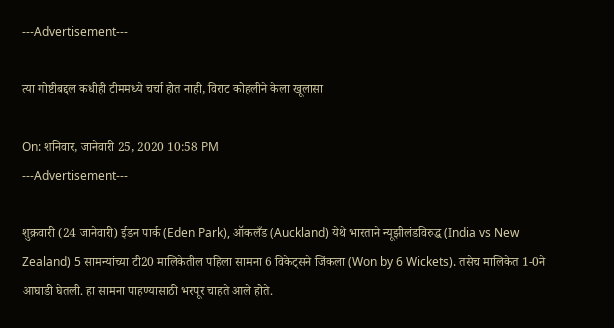---Advertisement---

त्या गोष्टीबद्दल कधीही टीममध्ये चर्चा होत नाही, विराट कोहलीने केला खूलासा

On: शनिवार, जानेवारी 25, 2020 10:58 PM
---Advertisement---

शुक्रवारी (24 जानेवारी) ईडन पार्क (Eden Park), ऑकलँड (Auckland) येथे भारताने न्यूझीलंडविरुद्ध (India vs New Zealand) 5 सामन्यांच्या टी20 मालिकेतील पहिला सामना 6 विकेट्सने जिंकला (Won by 6 Wickets). तसेच मालिकेत 1-0ने आघाडी घेतली. हा सामना पाहण्यासाठी भरपूर चाहते आले होते.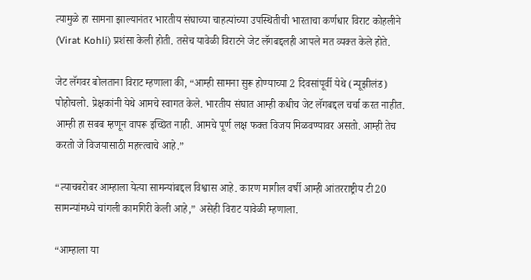त्यामुळे हा सामना झाल्यानंतर भारतीय संघाच्या चाहत्यांच्या उपस्थितीची भारताचा कर्णधार विराट कोहलीने (Virat Kohli) प्रशंसा केली होती. तसेच यावेळी विराटने जेट लॅगबद्दलही आपले मत व्यक्त केले होते.

जेट लॅगवर बोलताना विराट म्हणाला की, “आम्ही सामना सुरू होण्याच्या 2 दिवसांपूर्वी येथे (न्यूझीलंड) पोहोचलो. प्रेक्षकांनी येथे आमचे स्वागत केले. भारतीय संघात आम्ही कधीच जेट लॅगबद्दल चर्चा करत नाहीत. आम्ही हा सबब म्हणून वापरू इच्छित नाही. आमचे पूर्ण लक्ष फक्त विजय मिळवण्यावर असतो. आम्ही तेच करतो जे विजयासाठी महत्त्त्वाचे आहे.”

“त्याचबरोबर आम्हाला येत्या सामन्यांबद्दल विश्वास आहे. कारण मागील वर्षी आम्ही आंतरराष्ट्रीय टी20 सामन्यांमध्ये चांगली कामगिरी केली आहे,” असेही विराट यावेळी म्हणाला.

“आम्हाला या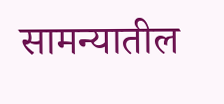सामन्यातील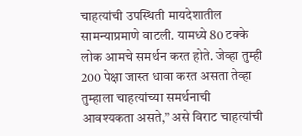चाहत्यांची उपस्थिती मायदेशातील सामन्याप्रमाणे वाटली. यामध्ये 80 टक्के लोक आमचे समर्थन करत होते. जेव्हा तुम्ही 200 पेक्षा जास्त धावा करत असता तेव्हा तुम्हाला चाहत्यांच्या समर्थनाची आवश्यकता असते,” असे विराट चाहत्यांची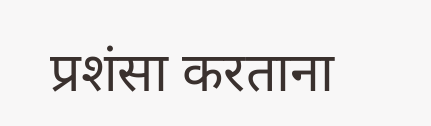प्रशंसा करताना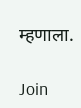म्हणाला.

Join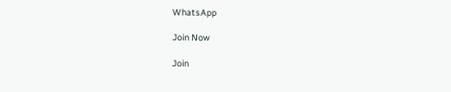WhatsApp

Join Now

Join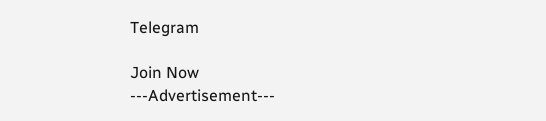Telegram

Join Now
---Advertisement---